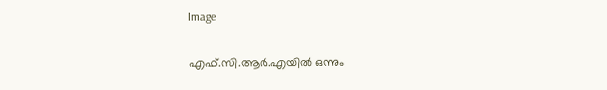Image

എഫ്.സി.ആര്‍.എയില്‍ ഒന്നും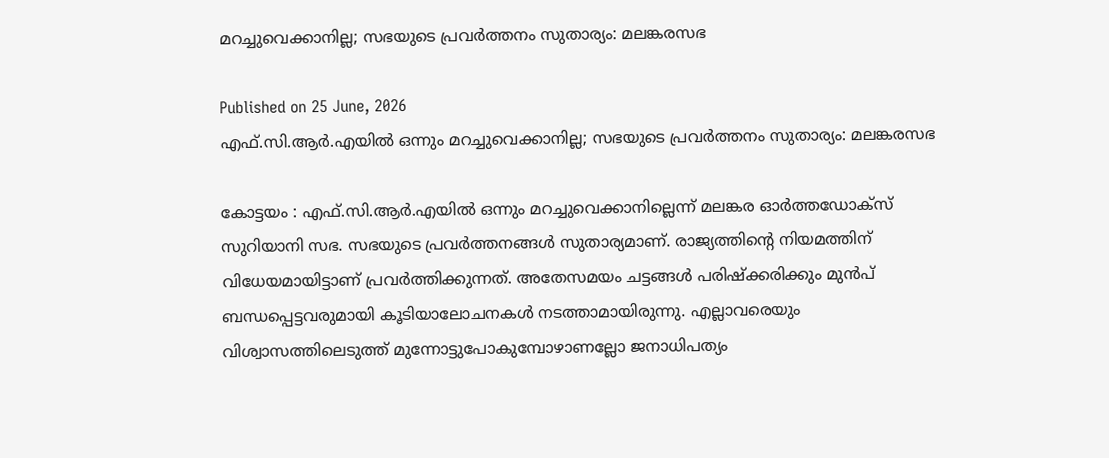മറച്ചുവെക്കാനില്ല; സഭയുടെ പ്രവര്‍ത്തനം സുതാര്യം: മലങ്കരസഭ

Published on 25 June, 2026
എഫ്.സി.ആര്‍.എയില്‍ ഒന്നും മറച്ചുവെക്കാനില്ല; സഭയുടെ പ്രവര്‍ത്തനം സുതാര്യം: മലങ്കരസഭ

കോട്ടയം : എഫ്.സി.ആര്‍.എയില്‍ ഒന്നും മറച്ചുവെക്കാനില്ലെന്ന് മലങ്കര ഓര്‍ത്തഡോക്‌സ് സുറിയാനി സഭ. സഭയുടെ പ്രവര്‍ത്തനങ്ങള്‍ സുതാര്യമാണ്. രാജ്യത്തിന്റെ നിയമത്തിന് വിധേയമായിട്ടാണ് പ്രവര്‍ത്തിക്കുന്നത്. അതേസമയം ചട്ടങ്ങള്‍ പരിഷ്‌ക്കരിക്കും മുന്‍പ് ബന്ധപ്പെട്ടവരുമായി കൂടിയാലോചനകള്‍ നടത്താമായിരുന്നു. എല്ലാവരെയും വിശ്വാസത്തിലെടുത്ത് മുന്നോട്ടുപോകുമ്പോഴാണല്ലോ ജനാധിപത്യം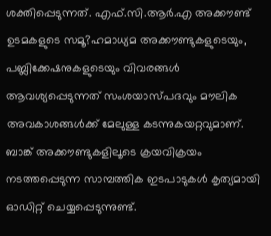ശക്തിപ്പെടുന്നത്. എഫ്.സി.ആര്‍.എ അക്കൗണ്ട് ഉടമകളുടെ സമൂ?ഹമാധ്യമ അക്കൗണ്ടുകളുടെയും, പബ്ലിക്കേഷനുകളുടെയും വിവരങ്ങള്‍ ആവശ്യപ്പെടുന്നത് സംശയാസ്പദവും മൗലിക അവകാശങ്ങള്‍ക്ക് മേലുള്ള കടന്നുകയറ്റവുമാണ്. ബാങ്ക് അക്കൗണ്ടുകളിലൂടെ ക്രയവിക്രയം നടത്തപ്പെടുന്ന സാമ്പത്തിക ഇടപാടുകള്‍ കൃത്യമായി ഓഡിറ്റ് ചെയ്യപ്പെടുന്നുണ്ട്.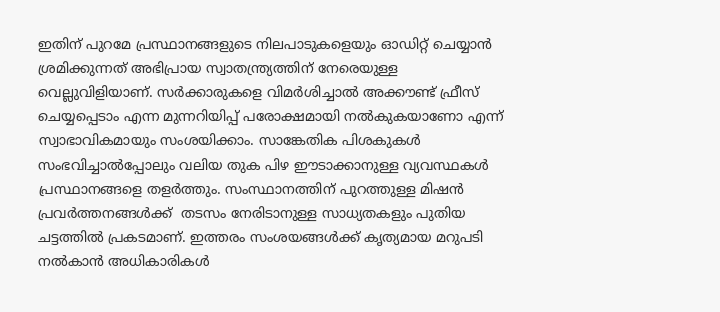ഇതിന് പുറമേ പ്രസ്ഥാനങ്ങളുടെ നിലപാടുകളെയും ഓഡിറ്റ് ചെയ്യാന്‍ ശ്രമിക്കുന്നത് അഭിപ്രായ സ്വാതന്ത്ര്യത്തിന് നേരെയുള്ള വെല്ലുവിളിയാണ്. സര്‍ക്കാരുകളെ വിമര്‍ശിച്ചാല്‍ അക്കൗണ്ട് ഫ്രീസ് ചെയ്യപ്പെടാം എന്ന മുന്നറിയിപ്പ് പരോക്ഷമായി നല്‍കുകയാണോ എന്ന് സ്വാഭാവികമായും സംശയിക്കാം. സാങ്കേതിക പിശകുകള്‍ സംഭവിച്ചാല്‍പ്പോലും വലിയ തുക പിഴ ഈടാക്കാനുള്ള വ്യവസ്ഥകള്‍ പ്രസ്ഥാനങ്ങളെ തളര്‍ത്തും. സംസ്ഥാനത്തിന് പുറത്തുള്ള മിഷന്‍ പ്രവര്‍ത്തനങ്ങള്‍ക്ക്  തടസം നേരിടാനുള്ള സാധ്യതകളും പുതിയ ചട്ടത്തില്‍ പ്രകടമാണ്. ഇത്തരം സംശയങ്ങള്‍ക്ക് കൃത്യമായ മറുപടി നല്‍കാന്‍ അധികാരികള്‍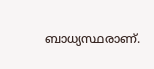ബാധ്യസ്ഥരാണ്.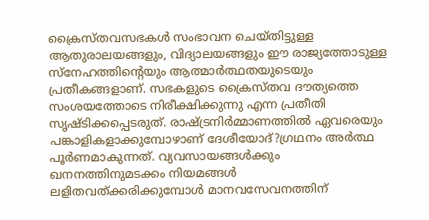ക്രൈസ്തവസഭകള്‍ സംഭാവന ചെയ്തിട്ടുള്ള ആതുരാലയങ്ങളും, വിദ്യാലയങ്ങളും ഈ രാജ്യത്തോടുള്ള സ്‌നേഹത്തിന്റെയും ആത്മാര്‍ത്ഥതയുടെയും പ്രതീകങ്ങളാണ്. സഭകളുടെ ക്രൈസ്തവ ദൗത്യത്തെ സംശയത്തോടെ നിരീക്ഷിക്കുന്നു എന്ന പ്രതീതി സൃഷ്ടിക്കപ്പെടരുത്. രാഷ്ട്രനിര്‍മ്മാണത്തില്‍ ഏവരെയും പങ്കാളികളാക്കുമ്പോഴാണ് ദേശീയോദ്?ഗ്രഥനം അര്‍ത്ഥ പൂര്‍ണമാകുന്നത്. വ്യവസായങ്ങള്‍ക്കും ഖനനത്തിനുമടക്കം നിയമങ്ങള്‍ ലളിതവത്ക്കരിക്കുമ്പോള്‍ മാനവസേവനത്തിന്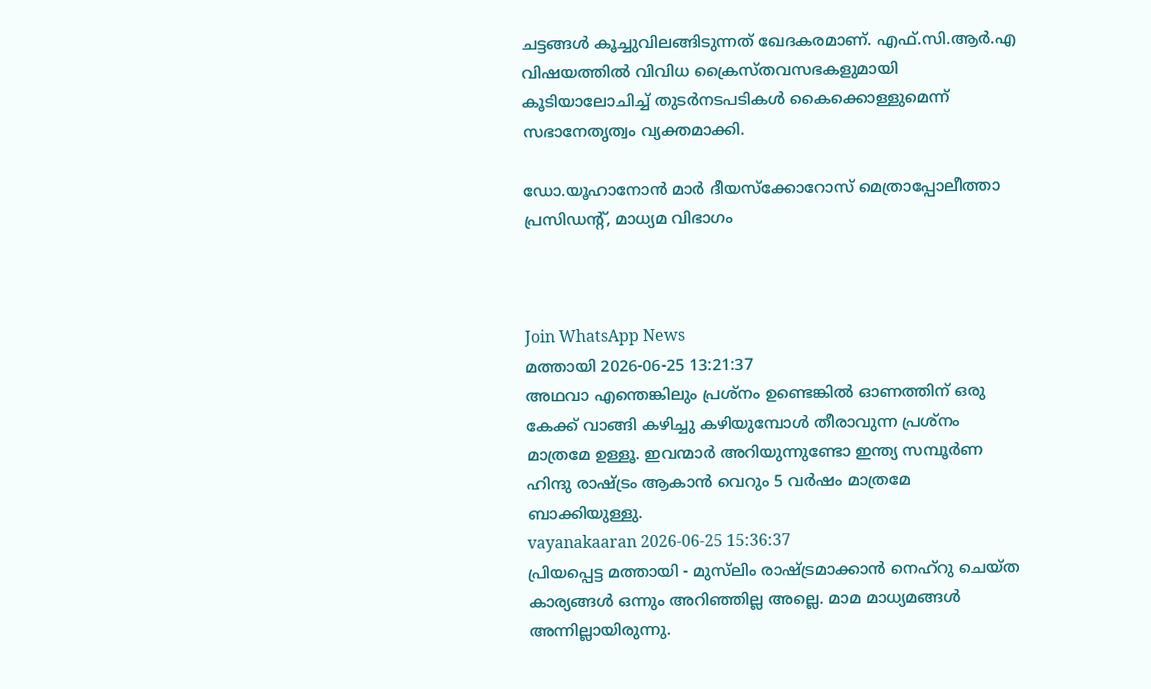ചട്ടങ്ങള്‍ കൂച്ചുവിലങ്ങിടുന്നത് ഖേദകരമാണ്. എഫ്.സി.ആര്‍.എ വിഷയത്തില്‍ വിവിധ ക്രൈസ്തവസഭകളുമായി കൂടിയാലോചിച്ച് തുടര്‍നടപടികള്‍ കൈക്കൊള്ളുമെന്ന് സഭാനേതൃത്വം വ്യക്തമാക്കി.

ഡോ.യൂഹാനോന്‍ മാര്‍ ദീയസ്‌ക്കോറോസ് മെത്രാപ്പോലീത്താ
പ്രസിഡന്റ്, മാധ്യമ വിഭാഗം



Join WhatsApp News
മത്തായി 2026-06-25 13:21:37
അഥവാ എന്തെങ്കിലും പ്രശ്നം ഉണ്ടെങ്കിൽ ഓണത്തിന് ഒരു കേക്ക് വാങ്ങി കഴിച്ചു കഴിയുമ്പോൾ തീരാവുന്ന പ്രശ്നം മാത്രമേ ഉള്ളൂ. ഇവന്മാർ അറിയുന്നുണ്ടോ ഇന്ത്യ സമ്പൂർണ ഹിന്ദു രാഷ്ട്രം ആകാൻ വെറും 5 വർഷം മാത്രമേ ബാക്കിയുള്ളു.
vayanakaaran 2026-06-25 15:36:37
പ്രിയപ്പെട്ട മത്തായി - മുസ്‌ലിം രാഷ്ട്രമാക്കാൻ നെഹ്‌റു ചെയ്ത കാര്യങ്ങൾ ഒന്നും അറിഞ്ഞില്ല അല്ലെ. മാമ മാധ്യമങ്ങൾ അന്നില്ലായിരുന്നു.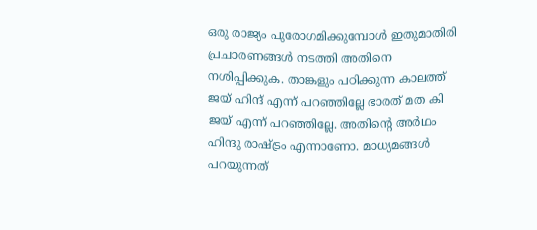ഒരു രാജ്യം പുരോഗമിക്കുമ്പോൾ ഇതുമാതിരി പ്രചാരണങ്ങൾ നടത്തി അതിനെ നശിപ്പിക്കുക. താങ്കളും പഠിക്കുന്ന കാലത്ത് ജയ് ഹിന്ദ് എന്ന് പറഞ്ഞില്ലേ ഭാരത് മത കി ജയ് എന്ന് പറഞ്ഞില്ലേ. അതിന്റെ അർഥം ഹിന്ദു രാഷ്ട്രം എന്നാണോ. മാധ്യമങ്ങൾ പറയുന്നത്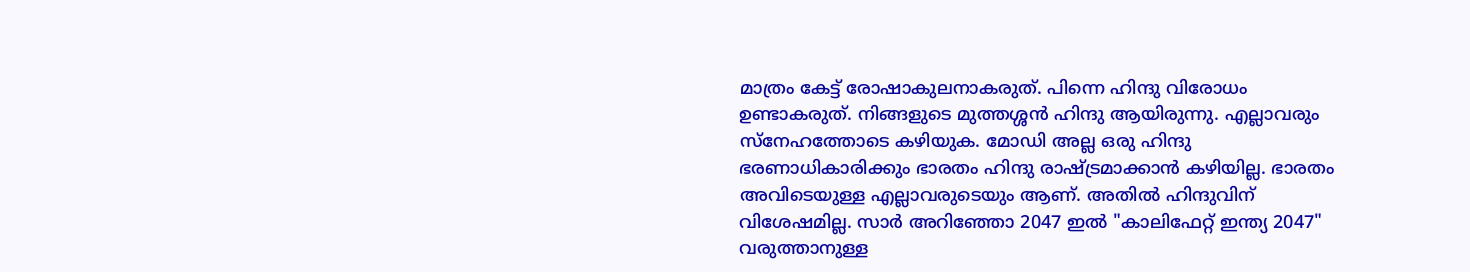മാത്രം കേട്ട് രോഷാകുലനാകരുത്. പിന്നെ ഹിന്ദു വിരോധം ഉണ്ടാകരുത്. നിങ്ങളുടെ മുത്തശ്ശൻ ഹിന്ദു ആയിരുന്നു. എല്ലാവരും സ്നേഹത്തോടെ കഴിയുക. മോഡി അല്ല ഒരു ഹിന്ദു ഭരണാധികാരിക്കും ഭാരതം ഹിന്ദു രാഷ്ട്രമാക്കാൻ കഴിയില്ല. ഭാരതം അവിടെയുള്ള എല്ലാവരുടെയും ആണ്. അതിൽ ഹിന്ദുവിന് വിശേഷമില്ല. സാർ അറിഞ്ഞോ 2047 ഇൽ "കാലിഫേറ്റ് ഇന്ത്യ 2047" വരുത്താനുള്ള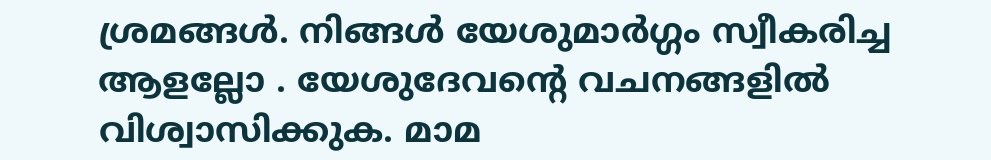ശ്രമങ്ങൾ. നിങ്ങൾ യേശുമാർഗ്ഗം സ്വീകരിച്ച ആളല്ലോ . യേശുദേവന്റെ വചനങ്ങളിൽ വിശ്വാസിക്കുക. മാമ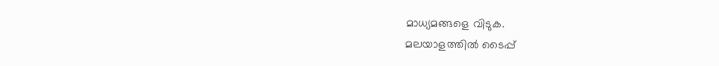മാധ്യമങ്ങളെ വിടുക.
മലയാളത്തില്‍ ടൈപ്പ്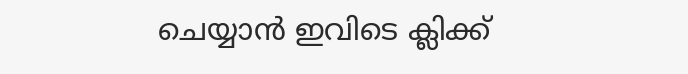ചെയ്യാന്‍ ഇവിടെ ക്ലിക്ക്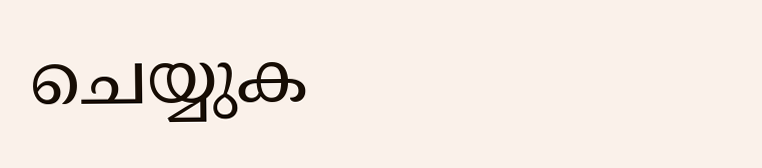ചെയ്യുക